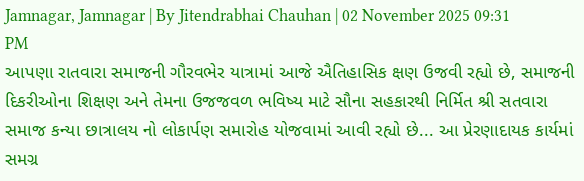Jamnagar, Jamnagar | By Jitendrabhai Chauhan | 02 November 2025 09:31 PM
આપણા રાતવારા સમાજની ગૌરવભેર યાત્રામાં આજે ઐતિહાસિક ક્ષણ ઉજવી રહ્યો છે, સમાજની દિકરીઓના શિક્ષણ અને તેમના ઉજજવળ ભવિષ્ય માટે સૌના સહકારથી નિર્મિત શ્રી સતવારા સમાજ કન્યા છાત્રાલય નો લોકાર્પણ સમારોહ યોજવામાં આવી રહ્યો છે... આ પ્રેરણાદાયક કાર્યમાં સમગ્ર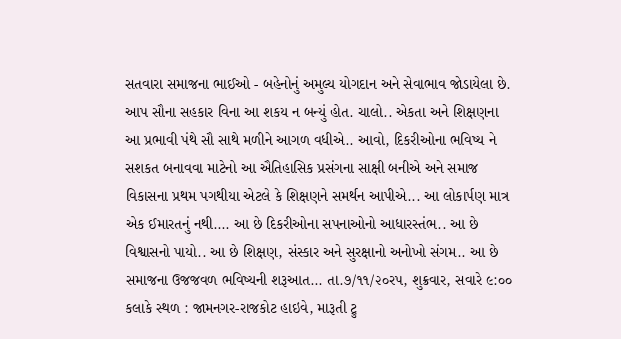સતવારા સમાજના ભાઈઓ - બહેનોનું અમુલ્ય યોગદાન અને સેવાભાવ જોડાયેલા છે. આપ સૌના સહકાર વિના આ શકય ન બન્યું હોત. ચાલો.. એકતા અને શિક્ષણના આ પ્રભાવી પંથે સૌ સાથે મળીને આગળ વધીએ.. આવો, દિકરીઓના ભવિષ્ય ને સશકત બનાવવા માટેનો આ ઐતિહાસિક પ્રસંગના સાક્ષી બનીએ અને સમાજ વિકાસના પ્રથમ પગથીયા એટલે કે શિક્ષણને સમર્થન આપીએ... આ લોકાર્પણ માત્ર એક ઈમારતનું નથી.... આ છે દિકરીઓના સપનાઓનો આધારસ્તંભ.. આ છે વિશ્વાસનો પાયો.. આ છે શિક્ષણ, સંસ્કાર અને સુરક્ષાનો અનોખો સંગમ.. આ છે સમાજના ઉજજવળ ભવિષ્યની શરૂઆત... તા.૭/૧૧/૨૦રપ, શુક્રવાર, સવારે ૯:૦૦ કલાકે સ્થળ : જામનગર-રાજકોટ હાઇવે, મારૂતી ટ્રુ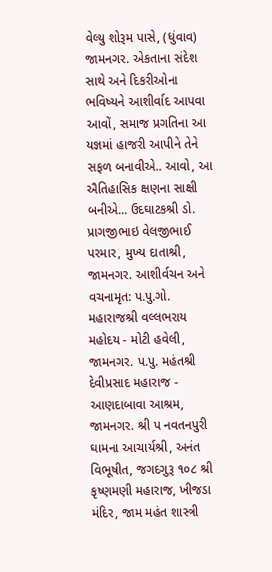વેલ્યુ શોરૂમ પાસે, (ધુંવાવ) જામનગર. એકતાના સંદેશ સાથે અને દિકરીઓના ભવિષ્યને આશીર્વાદ આપવા આવોં, સમાજ પ્રગતિના આ યજ્ઞમાં હાજરી આપીને તેને સફળ બનાવીએ.. આવો, આ ઐતિહાસિક ક્ષણના સાક્ષી બનીએ... ઉદઘાટકશ્રી ડો. પ્રાગજીભાઇ વેલજીભાઈ પરમાર, મુખ્ય દાતાશ્રી, જામનગર. આશીર્વચન અને વચનામૃત: પ.પુ.ગો. મહારાજશ્રી વલ્લભરાય મહોદય - મોટી હવેલી, જામનગર. પ.પુ. મહંતશ્રી દેવીપ્રસાદ મહારાજ - આણદાબાવા આશ્રમ, જામનગર. શ્રી પ નવતનપુરી ઘામના આચાર્યશ્રી, અનંત વિભૂષીત, જગદગુરૂ ૧૦૮ શ્રી કૃષ્ણમણી મહારાજ, ખીજડા મંદિર, જામ મહંત શાસ્ત્રી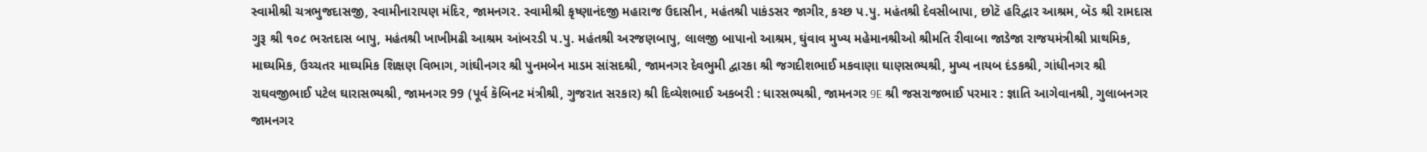સ્વામીશ્રી ચત્રભુજદાસજી, સ્વામીનારાયણ મંદિર, જામનગર. સ્વામીશ્રી કૃષ્ણાનંદજી મહારાજ ઉદાસીન, મહંતશ્રી પાકંડસર જાગીર, કચ્છ પ.પુ. મહંતશ્રી દેવસીબાપા, છોટૅ હરિદ્વાર આશ્રમ, બૅડ શ્રી રામદાસ ગુરૂ શ્રી ૧૦૮ ભરતદાસ બાપુ, મહંતશ્રી ખાખીમઢી આશ્રમ આંબરડી પ.પુ. મહંતશ્રી અરજણબાપુ, લાલજી બાપાનો આશ્રમ, ઘુંવાવ મુખ્ય મહેમાનશ્રીઓ શ્રીમતિ રીવાબા જાડેજા રાજયમંત્રીશ્રી પ્રાથમિક, માઘ્યમિક, ઉચ્ચતર માઘ્યમિક શિક્ષણ વિભાગ, ગાંઘીનગર શ્રી પુનમબેન માડમ સાંસદશ્રી, જામનગર દેવભુમી દ્વારકા શ્રી જગદીશભાઈ મકવાણા ઘાણસભ્યશ્રી, મુખ્ય નાયબ દંડકશ્રી, ગાંધીનગર શ્રી રાઘવજીભાઈ પટેલ ઘારાસભ્યશ્રી, જામનગર 99 (પૂર્વ કૅબિનટ મંત્રીશ્રી, ગુજરાત સરકાર) શ્રી દિવ્યેશભાઈ અકબરી : ધારસભ્યશ્રી, જામનગર 9E શ્રી જસરાજભાઈ પરમાર : જ્ઞાતિ આગેવાનશ્રી, ગુલાબનગર જામનગર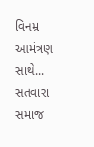વિનમ્ર આમંત્રણ સાથે... સતવારા સમાજ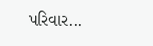પરિવાર...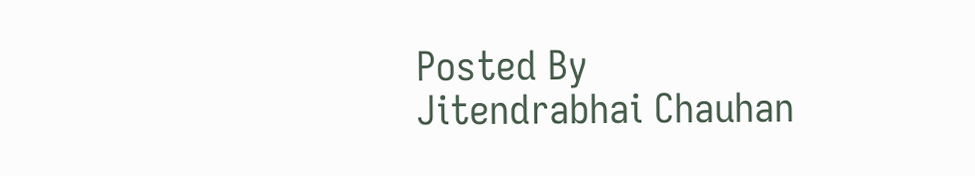Posted By
Jitendrabhai Chauhan